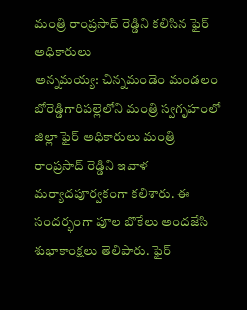మంత్రి రాంప్రసాద్ రెడ్డిని కలిసిన ఫైర్ అధికారులు
అన్నమయ్య: చిన్నమండెం మండలం బోరెడ్డిగారిపల్లెలోని మంత్రి స్వగృహంలో జిల్లా ఫైర్ అధికారులు మంత్రి రాంప్రసాద్ రెడ్డిని ఇవాళ మర్యాదపూర్వకంగా కలిశారు. ఈ సందర్భంగా పూల బొకేలు అందజేసి శుభాకాంక్షలు తెలిపారు. ఫైర్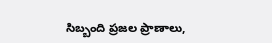సిబ్బంది ప్రజల ప్రాణాలు,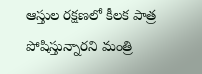ఆస్తుల రక్షణలో కీలక పాత్ర పోషిస్తున్నారని మంత్రి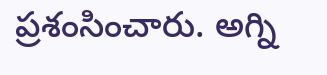ప్రశంసించారు. అగ్ని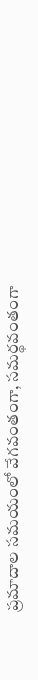ప్రమాదాల సమయంలో వేగవంతంగా, సమర్థవంతంగా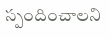స్పందించాలని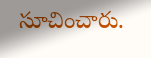సూచించారు.